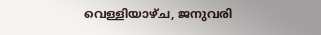വെള്ളിയാഴ്‌ച, ജനുവരി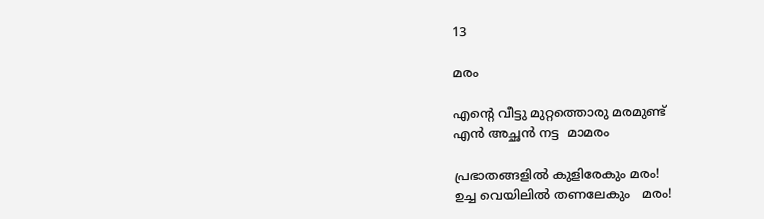13

മരം

എന്‍റെ വീട്ടു മുറ്റത്തൊരു മരമുണ്ട്
എന്‍ അച്ഛന്‍ നട്ട  മാമരം

പ്രഭാതങ്ങളില്‍ കുളിരേകും മരം!
ഉച്ച വെയിലില്‍ തണലേകും   മരം!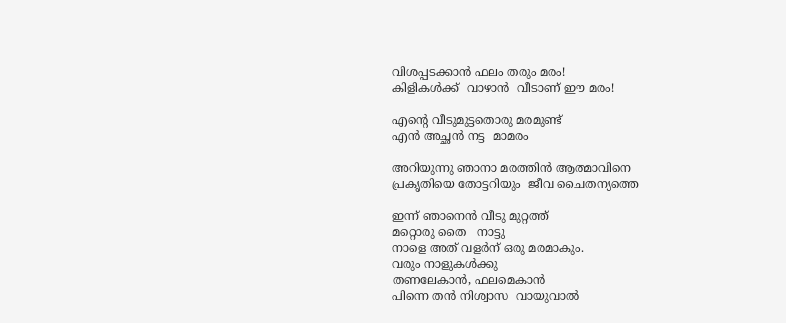വിശപ്പടക്കാന്‍ ഫലം തരും മരം!
കിളികള്‍ക്ക്  വാഴാന്‍  വീടാണ് ഈ മരം!

എന്‍റെ വീടുമുട്ടതൊരു മരമുണ്ട്
എന്‍ അച്ഛന്‍ നട്ട  മാമരം

അറിയുന്നു ഞാനാ മരത്തിന്‍ ആത്മാവിനെ
പ്രകൃതിയെ തോട്ടറിയും  ജീവ ചൈതന്യത്തെ

ഇന്ന് ഞാനെന്‍ വീടു മുറ്റത്ത്‌
മറ്റൊരു തൈ   നാട്ടു
നാളെ അത് വളര്‍ന് ഒരു മരമാകും.
വരും നാളുകള്‍ക്കു
തണലേകാന്‍, ഫലമെകാന്‍
പിന്നെ തന്‍ നിശ്വാസ  വായുവാല്‍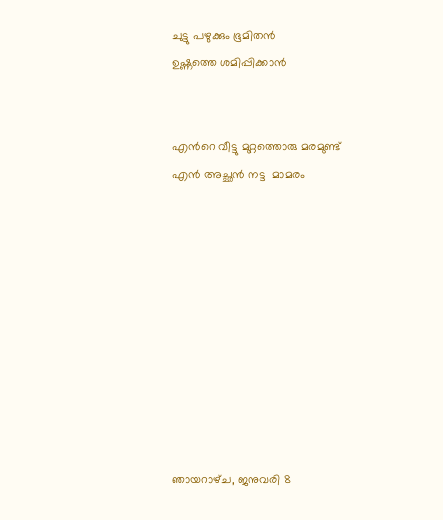ചുട്ടു പഴുക്കും ഭൂമിതന്‍
ഉഷ്ണത്തെ ശമിപ്പിക്കാന്‍


എന്‍റെ വീട്ടു മുറ്റത്തൊരു മരമുണ്ട്
എന്‍ അച്ഛന്‍ നട്ട  മാമരം










ഞായറാഴ്‌ച, ജനുവരി 8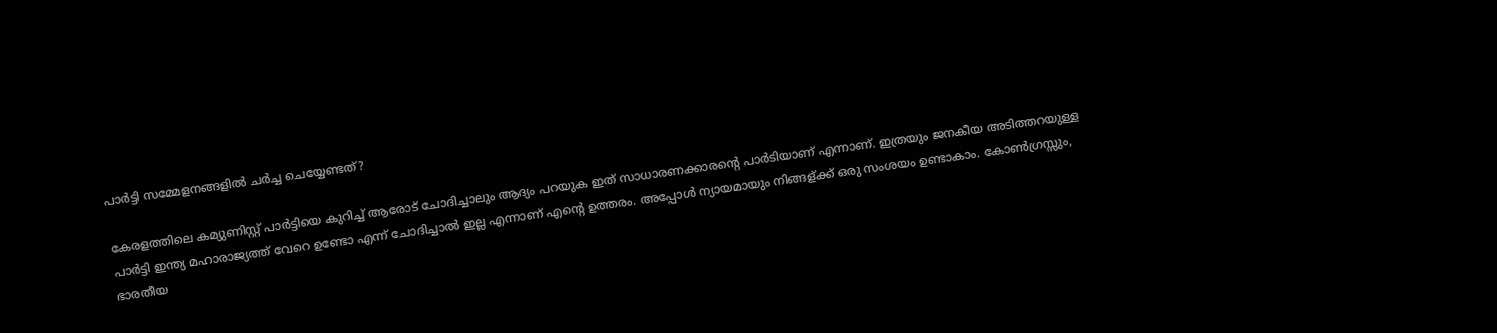പാര്‍ട്ടി സമ്മേളനങ്ങളില്‍ ചര്‍ച്ച ചെയ്യേണ്ടത്?

കേരളത്തിലെ കമ്യുണിസ്റ്റ് പാര്‍ട്ടിയെ കുറിച്ച് ആരോട് ചോദിച്ചാലും ആദ്യം പറയുക ഇത് സാധാരണക്കാരന്‍റെ പാര്‍ടിയാണ് എന്നാണ്. ഇത്രയും ജനകീയ അടിത്തറയുള്ള പാര്‍ട്ടി ഇന്ത്യ മഹാരാജ്യത്ത് വേറെ ഉണ്ടോ എന്ന് ചോദിച്ചാല്‍ ഇല്ല എന്നാണ് എന്‍റെ ഉത്തരം. അപ്പോള്‍ ന്യായമായും നിങ്ങള്ക്ക് ഒരു സംശയം ഉണ്ടാകാം. കോണ്‍ഗ്രസ്സും, ഭാരതീയ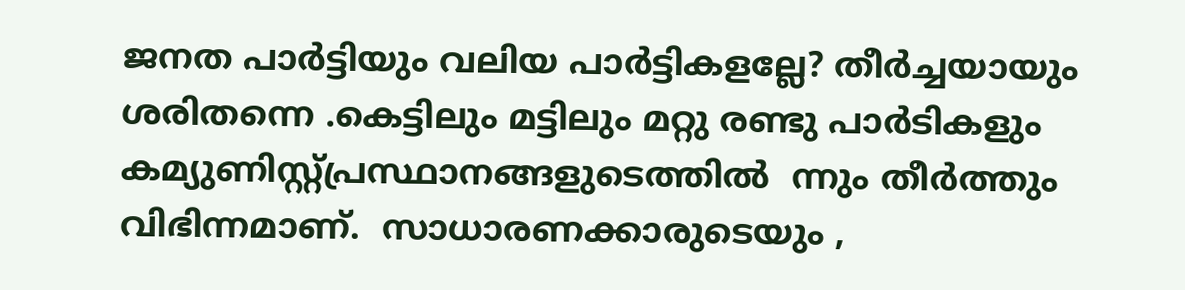ജനത പാര്‍ട്ടിയും വലിയ പാര്‍ട്ടികളല്ലേ? തീര്‍ച്ചയായും ശരിതന്നെ .കെട്ടിലും മട്ടിലും മറ്റു രണ്ടു പാര്‍ടികളും കമ്യുണിസ്റ്റ്പ്രസ്ഥാനങ്ങളുടെത്തില്‍  ന്നും തീര്‍ത്തും വിഭിന്നമാണ്.  സാധാരണക്കാരുടെയും ,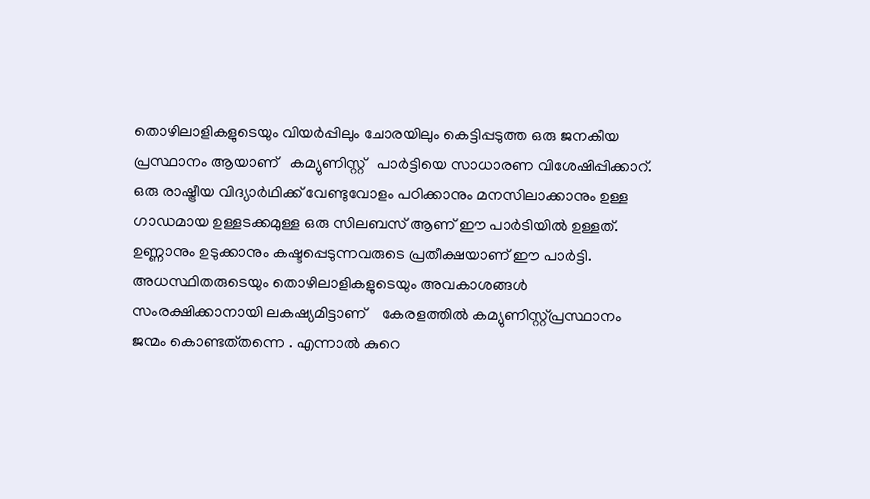തൊഴിലാളികളുടെയും വിയര്‍പ്പിലും ചോരയിലും കെട്ടിപ്പടുത്ത ഒരു ജനകീയ പ്രസ്ഥാനം ആയാണ്   കമ്യുണിസ്റ്റ്   പാര്‍ട്ടിയെ സാധാരണ വിശേഷിപ്പിക്കാറ്.    ഒരു രാഷ്ട്രീയ വിദ്യാര്‍ഥിക്ക് വേണ്ടുവോളം പഠിക്കാനും മനസിലാക്കാനും ഉള്ള ഗാഡമായ ഉള്ളടക്കമുള്ള ഒരു സിലബസ് ആണ് ഈ പാര്‍ടിയില്‍ ഉള്ളത്. ഉണ്ണാനും ഉടുക്കാനും കഷ്ടപ്പെടുന്നവരുടെ പ്രതീക്ഷയാണ് ഈ പാര്‍ട്ടി. അധസ്ഥിതരുടെയും തൊഴിലാളികളുടെയും അവകാശങ്ങള്‍ സംരക്ഷിക്കാനായി ലകഷ്യമിട്ടാണ്    കേരളത്തില്‍ കമ്യുണിസ്റ്റ്പ്രസ്ഥാനം     ജന്മം കൊണ്ടത്‌തന്നെ . എന്നാല്‍ കുറെ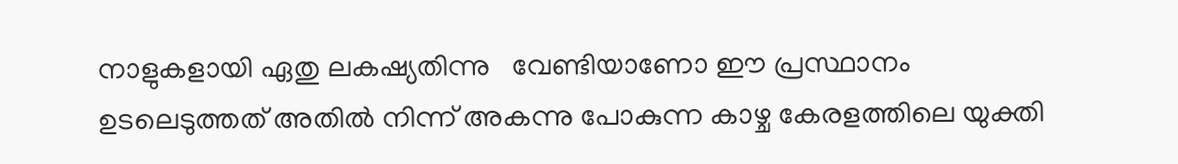നാളുകളായി ഏതു ലകഷ്യതിന്നു   വേണ്ടിയാണോ ഈ പ്രസ്ഥാനം ഉടലെടുത്തത് അതില്‍ നിന്ന് അകന്നു പോകുന്ന കാഴ്ച കേരളത്തിലെ യുക്തി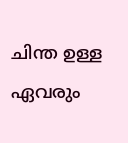ചിന്ത ഉള്ള  ഏവരും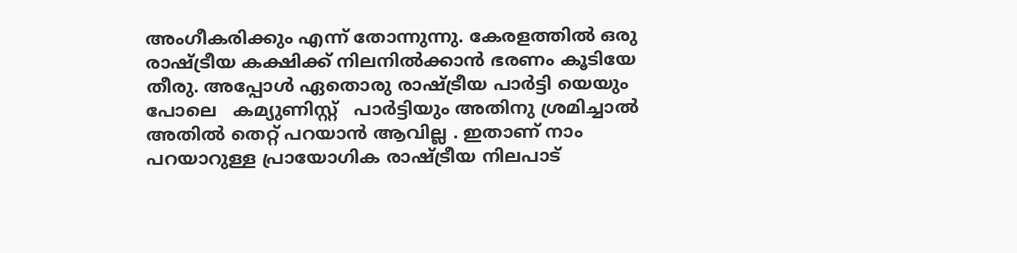അംഗീകരിക്കും എന്ന് തോന്നുന്നു. കേരളത്തില്‍ ഒരു രാഷ്ട്രീയ കക്ഷിക്ക് നിലനില്‍ക്കാന്‍ ഭരണം കൂടിയേ തീരു. അപ്പോള്‍ ഏതൊരു രാഷ്ട്രീയ പാര്‍ട്ടി യെയും പോലെ   കമ്യുണിസ്റ്റ്   പാര്‍ട്ടിയും അതിനു ശ്രമിച്ചാല്‍ അതില്‍ തെറ്റ് പറയാന്‍ ആവില്ല . ഇതാണ് നാം പറയാറുള്ള പ്രായോഗിക രാഷ്ട്രീയ നിലപാട്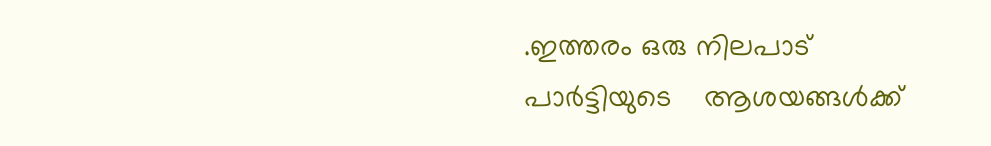.ഇത്തരം ഒരു നിലപാട് പാര്‍ട്ടിയുടെ    ആശയങ്ങള്‍ക്ക്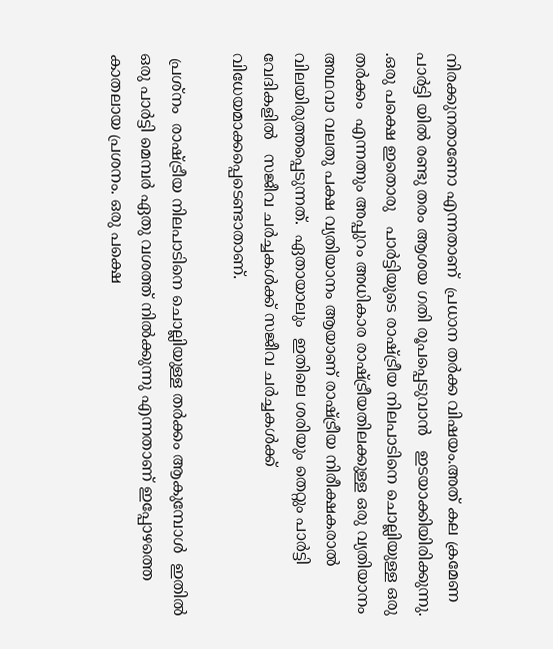നിരക്കുനതാണോ എന്നതാണ്  പ്രധാന തര്‍ക്ക വിഷയം.അത് കല ക്രമേണ  പാര്‍ട്ടി യില്‍ രണ്ടു തരം ആശയ ഗതി രൂപപ്പെടുവാന്‍   ഇടയാക്കിയിരിക്കുന്നു.  .ഒരു പക്ഷെ ഇതൊരു   പാര്‍ട്ടിയുടെ രാഷ്ട്രീയ നിലപാടിനെ ചൊല്ലിയുള്ള ഒരു തര്‍ക്കം  എന്നത്നും അപ്പുറം അധികാര രാഷ്ട്രീയതിലക്കുള്ള ഒരു വ്യതിയാനം അഥവാ വലതു പക്ഷ വ്യതിയാനം ആയാണ് രാഷ്ട്രീയ നിരീക്ഷകരാല്‍ വിലയിരുത്തപ്പെടുന്നത്.  ഏതായാലും  ഇതിലെ ശരിയും തെറ്റും പാര്‍ട്ടി വേദികളില്‍   സജീവ ചര്‍ച്ചകള്‍ക്ക് സജീവ ചര്‍ച്ചകള്‍ക്ക് വിധേയമാക്കപ്പെടെണ്ടാതാണ്.

 പ്രശ്നം  രാഷ്ട്രീയ നിലപാടിനെ ചൊല്ലിയുള്ള തര്‍ക്കം ആകുമ്പോള്‍  ഇതില്‍ ഒരു പാര്‍ട്ടി മെമ്പര്‍ ഏതു വശത്ത് നില്‍ക്കുന്നു എന്നതാണ് ഇപ്പോഴത്തെ കാതലായ പ്രശനം. ഒരു പക്ഷെ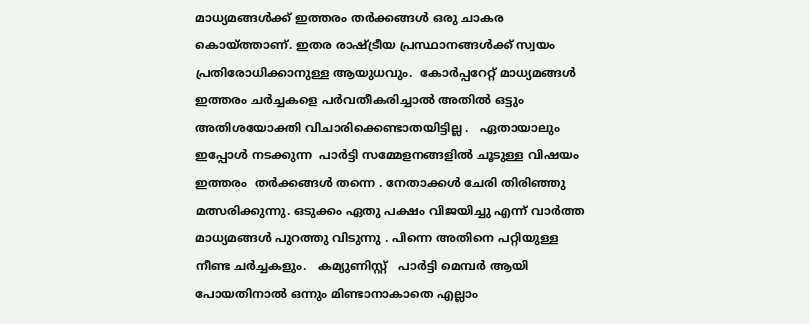മാധ്യമങ്ങള്‍ക്ക് ഇത്തരം തര്‍ക്കങ്ങള്‍ ഒരു ചാകര കൊയ്ത്താണ്. ഇതര രാഷ്ട്രീയ പ്രസ്ഥാനങ്ങള്‍ക്ക്‌ സ്വയം  പ്രതിരോധിക്കാനുള്ള ആയുധവും.  കോര്‍പ്പറേറ്റ് മാധ്യമങ്ങള്‍ ഇത്തരം ചര്‍ച്ചകളെ പര്‍വതീകരിച്ചാല്‍ അതില്‍ ഒട്ടും അതിശയോക്തി വിചാരിക്കെണ്ടാതയിട്ടില്ല .   ഏതായാലും ഇപ്പോള്‍ നടക്കുന്ന  പാര്‍ട്ടി സമ്മേളനങ്ങളില്‍ ചൂടുള്ള വിഷയം ഇത്തരം  തര്‍ക്കങ്ങള്‍ തന്നെ . നേതാക്കള്‍ ചേരി തിരിഞ്ഞു മത്സരിക്കുന്നു. ഒടുക്കം ഏതു പക്ഷം വിജയിച്ചു എന്ന് വാര്‍ത്ത‍ മാധ്യമങ്ങള്‍ പുറത്തു വിടുന്നു . പിന്നെ അതിനെ പറ്റിയുള്ള നീണ്ട ചര്‍ച്ചകളും.   കമ്യുണിസ്റ്റ്   പാര്‍ട്ടി മെമ്പര്‍ ആയി പോയതിനാല്‍ ഒന്നും മിണ്ടാനാകാതെ എല്ലാം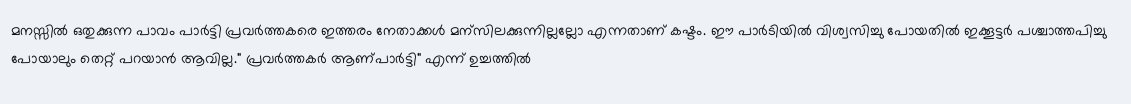മനസ്സില്‍ ഒതുക്കുന്ന പാവം പാര്‍ട്ടി പ്രവര്‍ത്തകരെ ഇത്തരം നേതാക്കള്‍ മന്സിലക്കുന്നില്ലല്ലോ എന്നതാണ് കഷ്ടം. ഈ പാര്‍ടിയില്‍ വിശ്വസിച്ചു പോയതില്‍ ഇക്കൂട്ടര്‍ പശ്ചാത്തപിച്ചു പോയാലും തെറ്റ് പറയാന്‍ ആവില്ല." പ്രവര്‍ത്തകര്‍ ആണ്പാര്‍ട്ടി" എന്ന് ഉച്ചത്തില്‍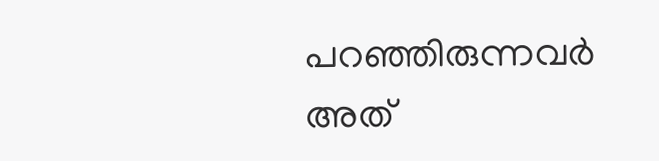പറഞ്ഞിരുന്നവര്‍ അത്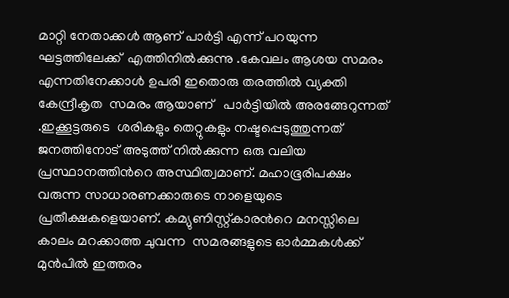മാറ്റി നേതാക്കള്‍ ആണ് പാര്‍ട്ടി എന്ന് പറയുന്ന ഘട്ടത്തിലേക്ക്  എത്തിനില്‍ക്കുന്നു .കേവലം ആശയ സമരം എന്നതിനേക്കാള്‍ ഉപരി ഇതൊരു തരത്തില്‍ വ്യക്തി കേന്ദ്രീകൃത  സമരം ആയാണ്   പാര്‍ട്ടിയില്‍ അരങ്ങേറുന്നത് .ഇക്കൂട്ടരുടെ  ശരികളും തെറ്റുകളും നഷ്ടപ്പെടുത്തുന്നത് ജനത്തിനോട്‌ അടുത്ത് നില്‍ക്കുന്ന ഒരു വലിയ   പ്രസ്ഥാനത്തിന്‍റെ അസ്ഥിത്വമാണ്. മഹാഭൂരിപക്ഷം വരുന്ന സാധാരണക്കാരുടെ നാളെയുടെ പ്രതീക്ഷകളെയാണ്. കമ്യുണിസ്റ്റ്കാരന്‍റെ മനസ്സിലെ കാലം മറക്കാത്ത ചുവന്ന  സമരങ്ങളുടെ ഓര്‍മ്മകള്‍ക്ക് മുന്‍പില്‍ ഇത്തരം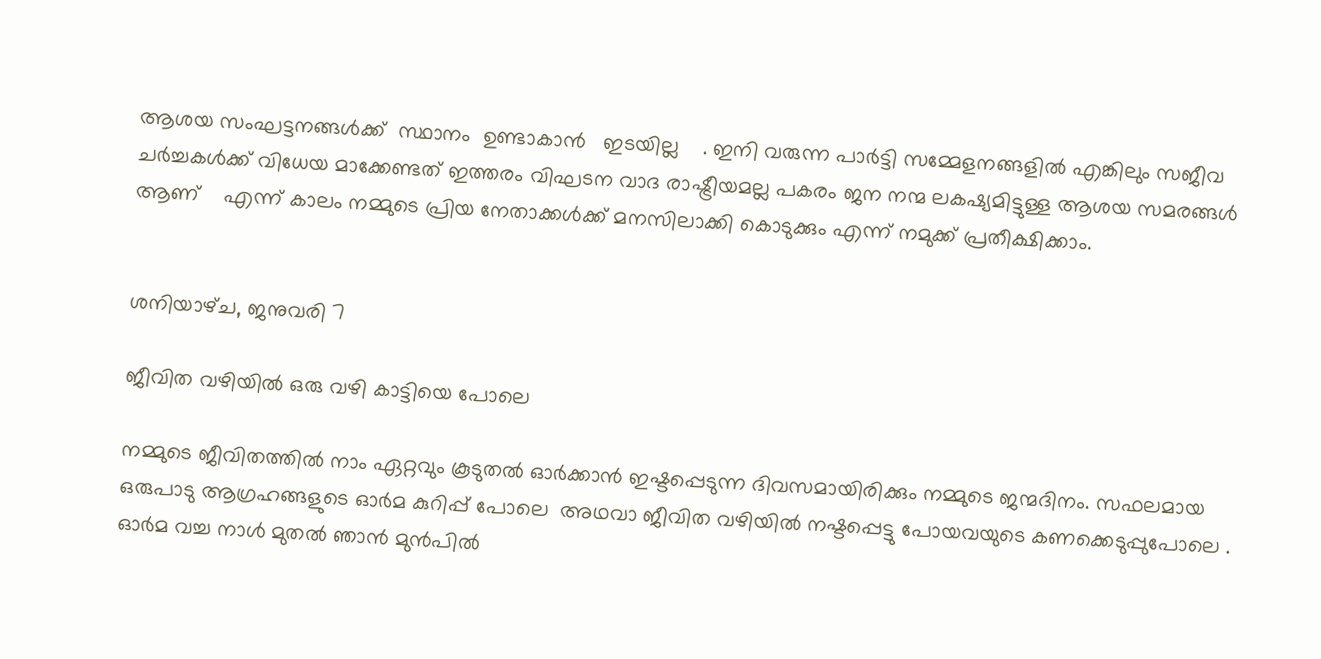ആശയ സംഘട്ടനങ്ങള്‍ക്ക്  സ്ഥാനം  ഉണ്ടാകാന്‍   ഇടയില്ല    . ഇനി വരുന്ന പാര്‍ട്ടി സമ്മേളനങ്ങളില്‍ എങ്കിലും സജീവ ചര്‍ച്ചകള്‍ക്ക് വിധേയ മാക്കേണ്ടത് ഇത്തരം വിഘടന വാദ രാഷ്ട്രീയമല്ല പകരം ജന നന്മ ലകഷ്യമിട്ടുള്ള ആശയ സമരങ്ങള്‍ ആണ്    എന്ന് കാലം നമ്മുടെ പ്രിയ നേതാക്കള്‍ക്ക് മനസിലാക്കി കൊടുക്കും എന്ന് നമുക്ക് പ്രതീക്ഷിക്കാം.


ശനിയാഴ്‌ച, ജനുവരി 7

ജീവിത വഴിയില്‍ ഒരു വഴി കാട്ടിയെ പോലെ

നമ്മുടെ ജീവിതത്തില്‍ നാം ഏറ്റവും കൂടുതല്‍ ഓര്‍ക്കാന്‍ ഇഷ്ടപ്പെടുന്ന ദിവസമായിരിക്കും നമ്മുടെ ജന്മദിനം. സഫലമായ ഒരുപാടു ആഗ്രഹങ്ങളുടെ ഓര്‍മ കുറിപ്പ് പോലെ  അഥവാ ജീവിത വഴിയില്‍ നഷ്ടപ്പെട്ടു പോയവയുടെ കണക്കെടുപ്പുപോലെ . ഓര്‍മ വച്ച നാള്‍ മുതല്‍ ഞാന്‍ മുന്‍പില്‍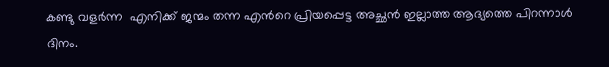കണ്ടു വളര്‍ന്ന  എനിക്ക് ജന്മം തന്ന എന്‍റെ പ്രിയപ്പെട്ട അച്ഛന്‍ ഇല്ലാത്ത ആദ്യത്തെ പിറന്നാള്‍ ദിനം.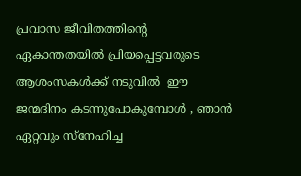പ്രവാസ ജീവിതത്തിന്‍റെ ഏകാന്തതയില്‍ പ്രിയപ്പെട്ടവരുടെ ആശംസകള്‍ക്ക് നടുവില്‍  ഈ ജന്മദിനം കടന്നുപോകുമ്പോള്‍ , ഞാന്‍ ഏറ്റവും സ്നേഹിച്ച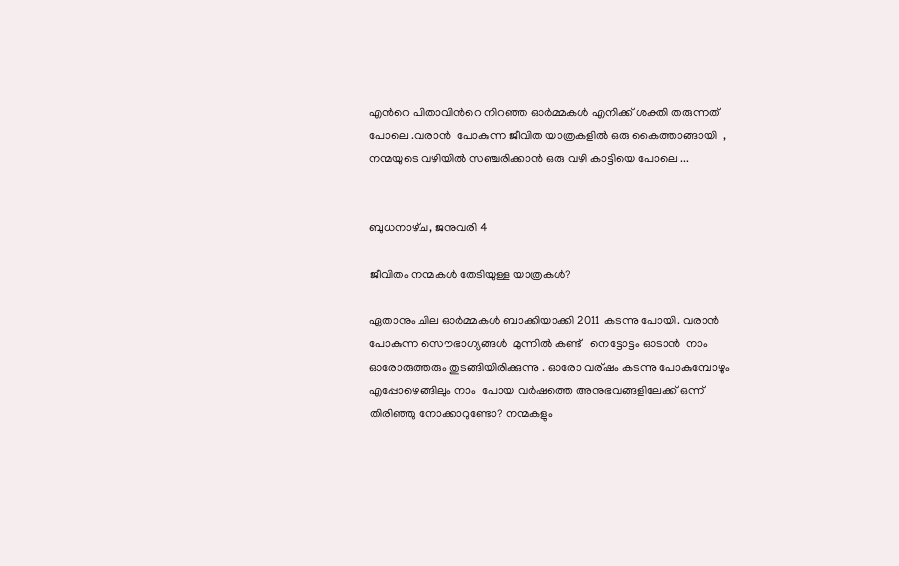എന്‍റെ പിതാവിന്‍റെ നിറഞ്ഞ ഓര്‍മ്മകള്‍ എനിക്ക് ശക്തി തരുന്നത് പോലെ .വരാന്‍  പോകുന്ന ജീവിത യാത്രകളില്‍ ഒരു കൈത്താങ്ങായി  , നന്മയുടെ വഴിയില്‍ സഞ്ചരിക്കാന്‍ ഒരു വഴി കാട്ടിയെ പോലെ ...


ബുധനാഴ്‌ച, ജനുവരി 4

ജീവിതം നന്മകള്‍ തേടിയുള്ള യാത്രകള്‍?

ഏതാനും ചില ഓര്‍മ്മകള്‍ ബാക്കിയാക്കി 2011 കടന്നു പോയി. വരാന്‍ പോകുന്ന സൌഭാഗ്യങ്ങള്‍  മുന്നില്‍ കണ്ട്   നെട്ടോട്ടം ഓടാന്‍  നാം ഓരോരുത്തരും തുടങ്ങിയിരിക്കുന്നു . ഓരോ വര്ഷം കടന്നു പോകുമ്പോഴും എപ്പോഴെങ്ങിലും നാം  പോയ വര്‍ഷത്തെ അനുഭവങ്ങളിലേക്ക്‌ ഒന്ന്  തിരിഞ്ഞു നോക്കാറുണ്ടോ? നന്മകളും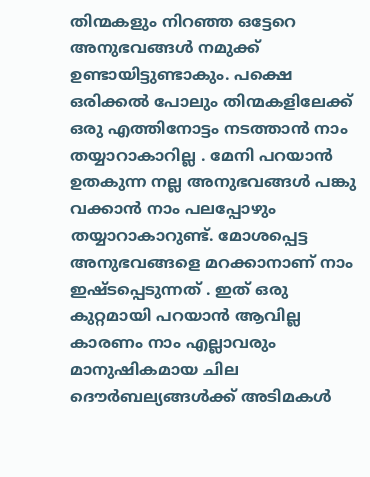തിന്മകളും നിറഞ്ഞ ഒട്ടേറെ അനുഭവങ്ങള്‍ നമുക്ക് ഉണ്ടായിട്ടുണ്ടാകും. പക്ഷെ ഒരിക്കല്‍ പോലും തിന്മകളിലേക്ക് ഒരു എത്തിനോട്ടം നടത്താന്‍ നാം തയ്യാറാകാറില്ല . മേനി പറയാന്‍ ഉതകുന്ന നല്ല അനുഭവങ്ങള്‍ പങ്കു വക്കാന്‍ നാം പലപ്പോഴും  തയ്യാറാകാറുണ്ട്. മോശപ്പെട്ട അനുഭവങ്ങളെ മറക്കാനാണ് നാം ഇഷ്ടപ്പെടുന്നത് . ഇത് ഒരു കുറ്റമായി പറയാന്‍ ആവില്ല കാരണം നാം എല്ലാവരും മാനുഷികമായ ചില  ദൌര്‍ബല്യങ്ങള്‍ക്ക് അടിമകള്‍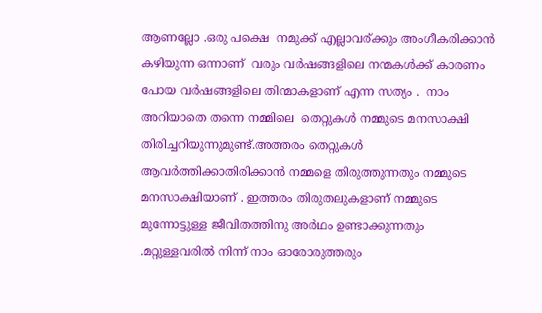ആണല്ലോ .ഒരു പക്ഷെ  നമുക്ക് എല്ലാവര്ക്കും അംഗീകരിക്കാന്‍ കഴിയുന്ന ഒന്നാണ്  വരും വര്‍ഷങ്ങളിലെ നന്മകള്‍ക്ക് കാരണം പോയ വര്‍ഷങ്ങളിലെ തിന്മാകളാണ് എന്ന സത്യം .  നാം അറിയാതെ തന്നെ നമ്മിലെ  തെറ്റുകള്‍ നമ്മുടെ മനസാക്ഷി തിരിച്ചറിയുന്നുമുണ്ട്.അത്തരം തെറ്റുകള്‍ ആവര്‍ത്തിക്കാതിരിക്കാന്‍ നമ്മളെ തിരുത്തുന്നതും നമ്മുടെ മനസാക്ഷിയാണ് . ഇത്തരം തിരുതലുകളാണ് നമ്മുടെ മുന്നോട്ടുള്ള ജീവിതത്തിനു അര്‍ഥം ഉണ്ടാക്കുന്നതും .മറ്റുള്ളവരില്‍ നിന്ന് നാം ഓരോരുത്തരും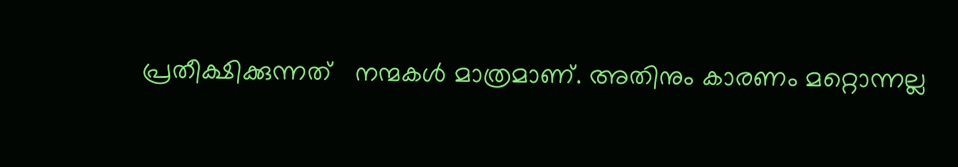പ്രതീക്ഷിക്കുന്നത്   നന്മകള്‍ മാത്രമാണ്. അതിനും കാരണം മറ്റൊന്നല്ല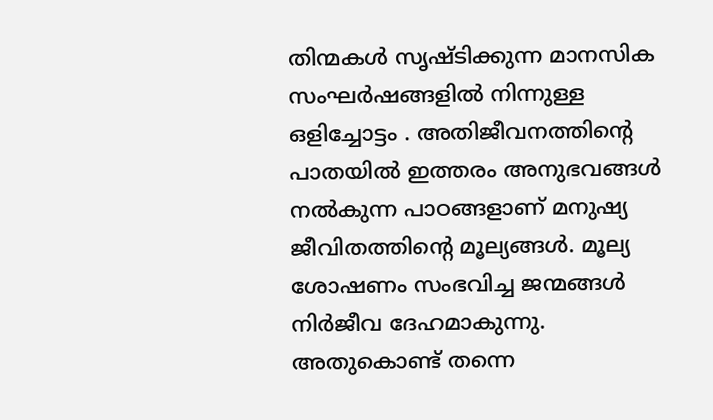തിന്മകള്‍ സൃഷ്ടിക്കുന്ന മാനസിക സംഘര്‍ഷങ്ങളില്‍ നിന്നുള്ള ഒളിച്ചോട്ടം . അതിജീവനത്തിന്റെ പാതയില്‍ ഇത്തരം അനുഭവങ്ങള്‍ നല്‍കുന്ന പാഠങ്ങളാണ് മനുഷ്യ ജീവിതത്തിന്‍റെ മൂല്യങ്ങള്‍. മൂല്യ ശോഷണം സംഭവിച്ച ജന്മങ്ങള്‍ നിര്‍ജീവ ദേഹമാകുന്നു.  അതുകൊണ്ട് തന്നെ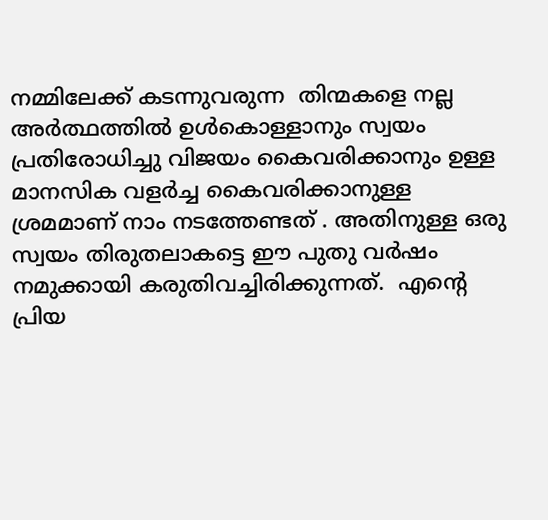നമ്മിലേക്ക്‌ കടന്നുവരുന്ന  തിന്മകളെ നല്ല അര്‍ത്ഥത്തില്‍ ഉള്‍കൊള്ളാനും സ്വയം പ്രതിരോധിച്ചു വിജയം കൈവരിക്കാനും ഉള്ള മാനസിക വളര്‍ച്ച കൈവരിക്കാനുള്ള ശ്രമമാണ് നാം നടത്തേണ്ടത് . അതിനുള്ള ഒരു സ്വയം തിരുതലാകട്ടെ ഈ പുതു വര്‍ഷം  നമുക്കായി കരുതിവച്ചിരിക്കുന്നത്.  എന്‍റെ പ്രിയ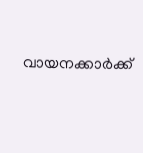വായനക്കാര്‍ക്ക്‌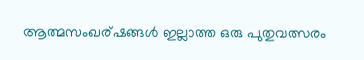ആത്മസംഖര്ഷങ്ങള്‍ ഇല്ലാത്ത ഒരു പുതുവത്സരം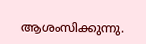ആശംസിക്കുന്നു.